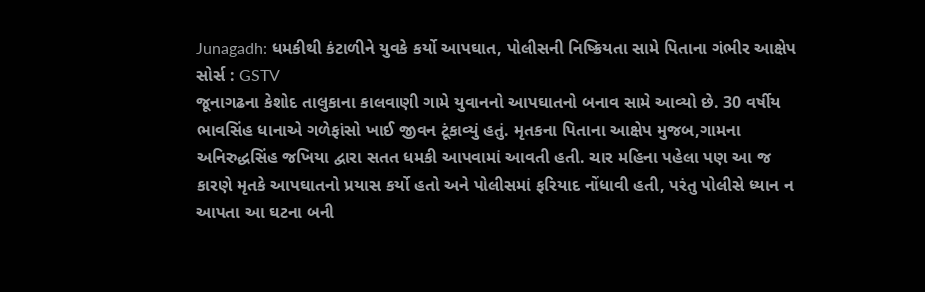Junagadh: ધમકીથી કંટાળીને યુવકે કર્યો આપઘાત, પોલીસની નિષ્ક્રિયતા સામે પિતાના ગંભીર આક્ષેપ
સોર્સ : GSTV
જૂનાગઢના કેશોદ તાલુકાના કાલવાણી ગામે યુવાનનો આપઘાતનો બનાવ સામે આવ્યો છે. 30 વર્ષીય ભાવસિંહ ધાનાએ ગળેફાંસો ખાઈ જીવન ટૂંકાવ્યું હતું. મૃતકના પિતાના આક્ષેપ મુજબ,ગામના અનિરુદ્ધસિંહ જખિયા દ્વારા સતત ધમકી આપવામાં આવતી હતી. ચાર મહિના પહેલા પણ આ જ કારણે મૃતકે આપઘાતનો પ્રયાસ કર્યો હતો અને પોલીસમાં ફરિયાદ નોંધાવી હતી, પરંતુ પોલીસે ધ્યાન ન આપતા આ ઘટના બની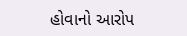હોવાનો આરોપ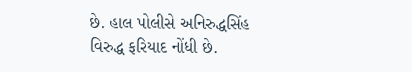છે. હાલ પોલીસે અનિરુદ્ધસિંહ વિરુદ્ધ ફરિયાદ નોંધી છે.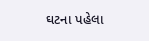ઘટના પહેલા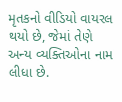મૃતકનો વીડિયો વાયરલ થયો છે, જેમાં તેણે અન્ય વ્યક્તિઓના નામ લીધા છે.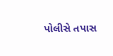પોલીસે તપાસ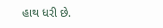હાથ ધરી છે.